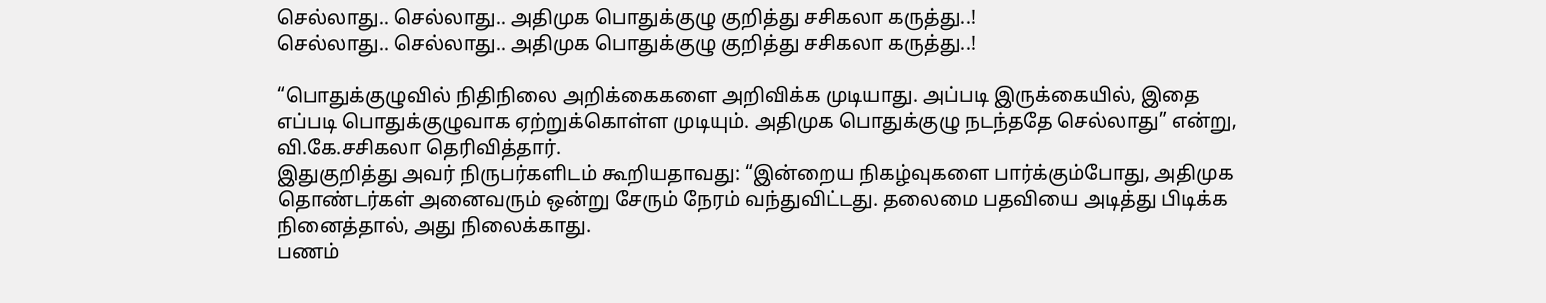செல்லாது.. செல்லாது.. அதிமுக பொதுக்குழு குறித்து சசிகலா கருத்து..!
செல்லாது.. செல்லாது.. அதிமுக பொதுக்குழு குறித்து சசிகலா கருத்து..!

“பொதுக்குழுவில் நிதிநிலை அறிக்கைகளை அறிவிக்க முடியாது. அப்படி இருக்கையில், இதை எப்படி பொதுக்குழுவாக ஏற்றுக்கொள்ள முடியும். அதிமுக பொதுக்குழு நடந்ததே செல்லாது” என்று, வி.கே.சசிகலா தெரிவித்தார்.
இதுகுறித்து அவர் நிருபர்களிடம் கூறியதாவது: “இன்றைய நிகழ்வுகளை பார்க்கும்போது, அதிமுக தொண்டர்கள் அனைவரும் ஒன்று சேரும் நேரம் வந்துவிட்டது. தலைமை பதவியை அடித்து பிடிக்க நினைத்தால், அது நிலைக்காது.
பணம்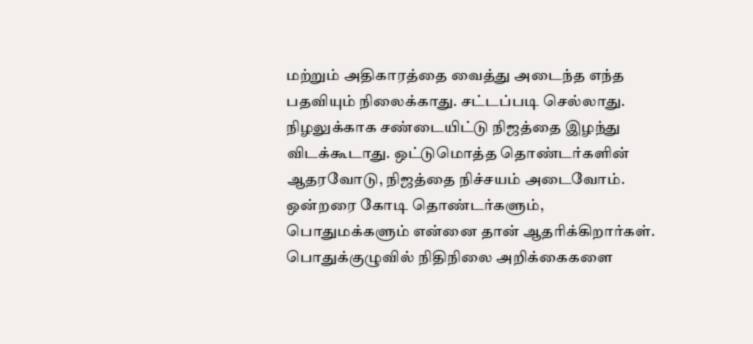மற்றும் அதிகாரத்தை வைத்து அடைந்த எந்த பதவியும் நிலைக்காது. சட்டப்படி செல்லாது. நிழலுக்காக சண்டையிட்டு நிஜத்தை இழந்து விடக்கூடாது. ஒட்டுமொத்த தொண்டர்களின் ஆதரவோடு, நிஜத்தை நிச்சயம் அடைவோம்.
ஒன்றரை கோடி தொண்டர்களும், பொதுமக்களும் என்னை தான் ஆதரிக்கிறார்கள். பொதுக்குழுவில் நிதிநிலை அறிக்கைகளை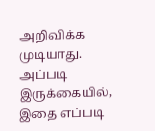அறிவிக்க முடியாது.
அப்படி இருக்கையில், இதை எப்படி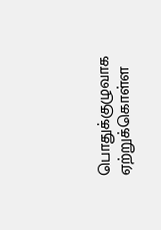பொதுக்குழுவாக ஏற்றுக்கொள்ள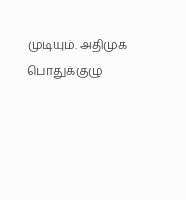முடியும். அதிமுக பொதுக்குழு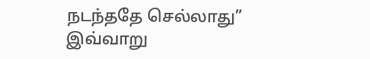நடந்ததே செல்லாது” இவ்வாறு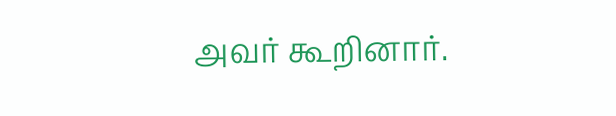அவர் கூறினார்.